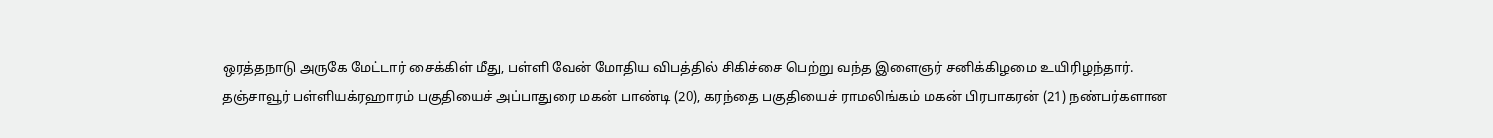ஒரத்தநாடு அருகே மேட்டார் சைக்கிள் மீது, பள்ளி வேன் மோதிய விபத்தில் சிகிச்சை பெற்று வந்த இளைஞர் சனிக்கிழமை உயிரிழந்தார்.
தஞ்சாவூர் பள்ளியக்ரஹாரம் பகுதியைச் அப்பாதுரை மகன் பாண்டி (20), கரந்தை பகுதியைச் ராமலிங்கம் மகன் பிரபாகரன் (21) நண்பர்களான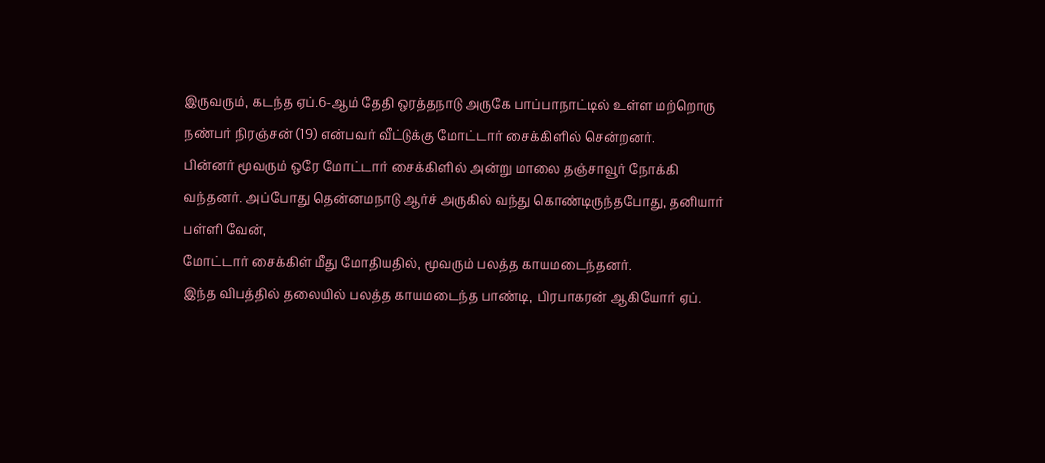இருவரும், கடந்த ஏப்.6-ஆம் தேதி ஒரத்தநாடு அருகே பாப்பாநாட்டில் உள்ள மற்றொரு நண்பர் நிரஞ்சன் (19) என்பவர் வீட்டுக்கு மோட்டார் சைக்கிளில் சென்றனர்.
பின்னர் மூவரும் ஒரே மோட்டார் சைக்கிளில் அன்று மாலை தஞ்சாவூர் நோக்கி வந்தனர். அப்போது தென்னமநாடு ஆர்ச் அருகில் வந்து கொண்டிருந்தபோது, தனியார் பள்ளி வேன்,
மோட்டார் சைக்கிள் மீது மோதியதில், மூவரும் பலத்த காயமடைந்தனர்.
இந்த விபத்தில் தலையில் பலத்த காயமடைந்த பாண்டி, பிரபாகரன் ஆகியோர் ஏப்.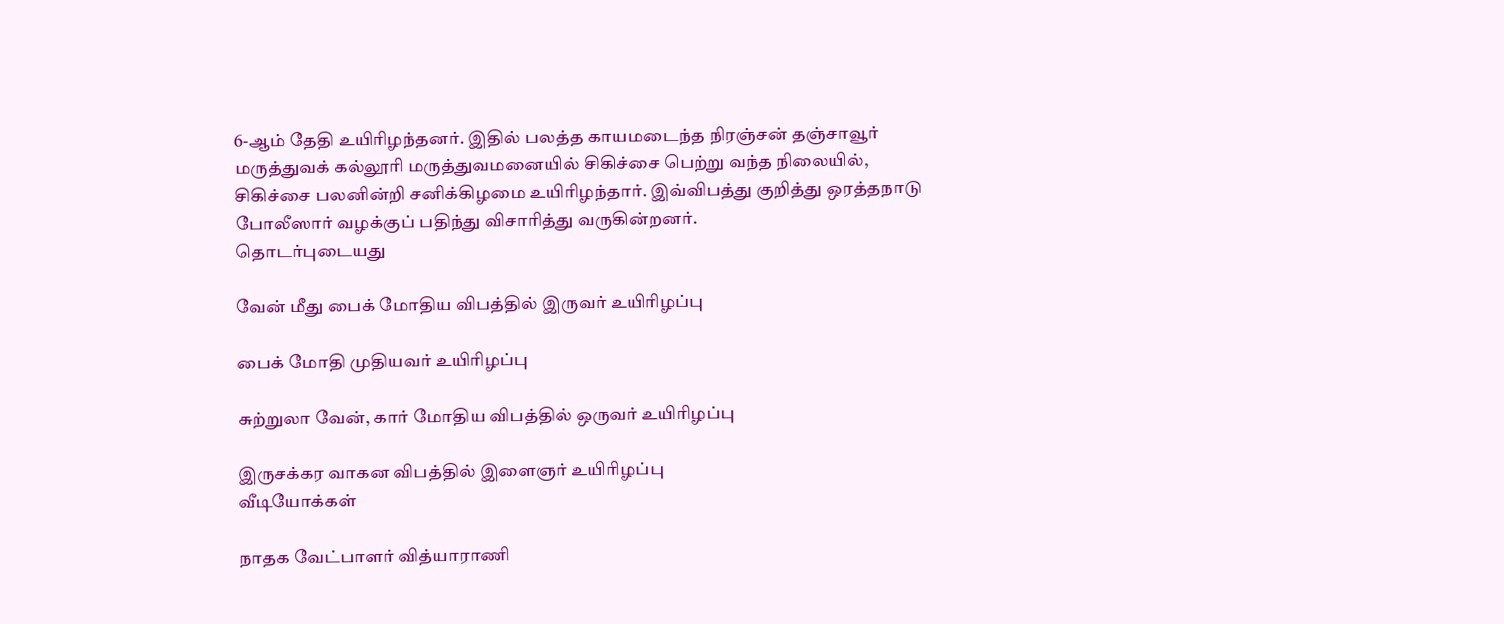6-ஆம் தேதி உயிரிழந்தனர். இதில் பலத்த காயமடைந்த நிரஞ்சன் தஞ்சாவூர் மருத்துவக் கல்லூரி மருத்துவமனையில் சிகிச்சை பெற்று வந்த நிலையில், சிகிச்சை பலனின்றி சனிக்கிழமை உயிரிழந்தார். இவ்விபத்து குறித்து ஒரத்தநாடு போலீஸார் வழக்குப் பதிந்து விசாரித்து வருகின்றனர்.
தொடர்புடையது

வேன் மீது பைக் மோதிய விபத்தில் இருவர் உயிரிழப்பு

பைக் மோதி முதியவர் உயிரிழப்பு

சுற்றுலா வேன், கார் மோதிய விபத்தில் ஒருவர் உயிரிழப்பு

இருசக்கர வாகன விபத்தில் இளைஞர் உயிரிழப்பு
வீடியோக்கள்

நாதக வேட்பாளர் வித்யாராணி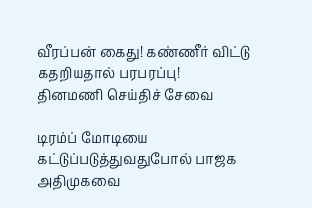வீரப்பன் கைது! கண்ணீர் விட்டு கதறியதால் பரபரப்பு!
தினமணி செய்திச் சேவை

டிரம்ப் மோடியை கட்டுப்படுத்துவதுபோல் பாஜக அதிமுகவை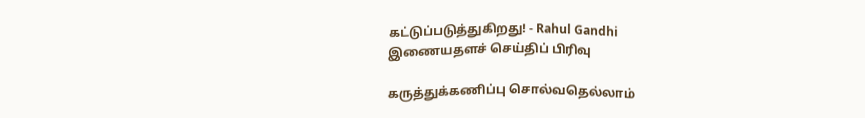கட்டுப்படுத்துகிறது! - Rahul Gandhi
இணையதளச் செய்திப் பிரிவு

கருத்துக்கணிப்பு சொல்வதெல்லாம்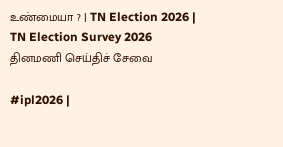உண்மையா ? | TN Election 2026 | TN Election Survey 2026
தினமணி செய்திச் சேவை

#ipl2026 |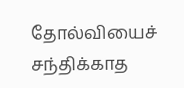தோல்வியைச் சந்திக்காத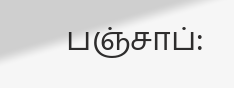பஞ்சாப்: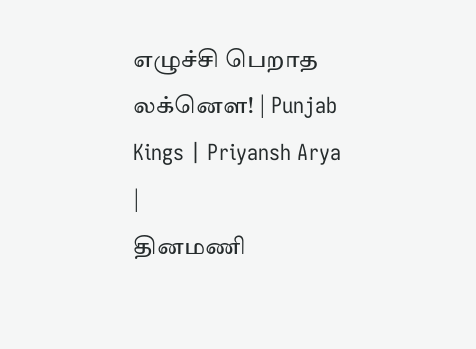எழுச்சி பெறாத லக்னௌ! | Punjab Kings | Priyansh Arya |
தினமணி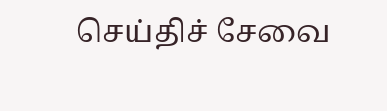செய்திச் சேவை